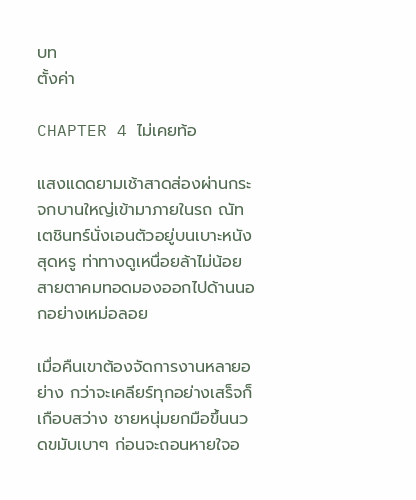บท
ตั้งค่า

CHAPTER 4 ไม่เคยท้อ

แสงแดดยามเช้าสาดส่องผ่านกระจกบานใหญ่เข้ามาภายในรถ ณัทเตชินทร์นั่งเอนตัวอยู่บนเบาะหนังสุดหรู ท่าทางดูเหนื่อยล้าไม่น้อย สายตาคมทอดมองออกไปด้านนอกอย่างเหม่อลอย

เมื่อคืนเขาต้องจัดการงานหลายอย่าง กว่าจะเคลียร์ทุกอย่างเสร็จก็เกือบสว่าง ชายหนุ่มยกมือขึ้นนวดขมับเบาๆ ก่อนจะถอนหายใจอ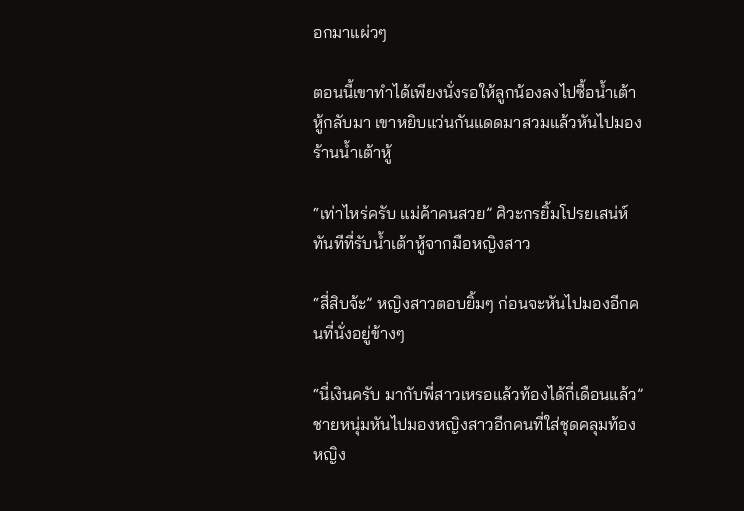อกมาแผ่วๆ

ตอนนี้เขาทำได้เพียงนั่งรอให้ลูกน้องลงไปซื้อน้ำเต้าหู้กลับมา เขาหยิบแว่นกันแดดมาสวมแล้วหันไปมองร้านน้ำเต้าหู้

“เท่าไหร่ครับ แม่ค้าคนสวย” ศิวะกรยิ้มโปรยเสน่ห์ทันทีที่รับน้ำเต้าหู้จากมือหญิงสาว

“สี่สิบจ้ะ” หญิงสาวตอบยิ้มๆ ก่อนจะหันไปมองอีกคนที่นั่งอยู่ข้างๆ

“นี่เงินครับ มากับพี่สาวเหรอแล้วท้องได้กี่เดือนแล้ว” ชายหนุ่มหันไปมองหญิงสาวอีกคนที่ใส่ชุดคลุมท้อง หญิง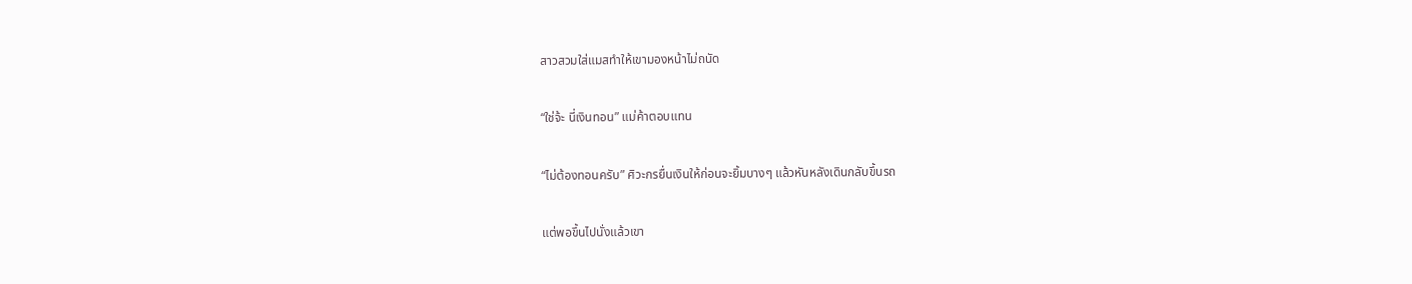สาวสวมใส่แมสทำให้เขามองหน้าไม่ถนัด

“ใช่จ้ะ นี่เงินทอน” แม่ค้าตอบแทน

“ไม่ต้องทอนครับ” ศิวะกรยื่นเงินให้ก่อนจะยิ้มบางๆ แล้วหันหลังเดินกลับขึ้นรถ

แต่พอขึ้นไปนั่งแล้วเขา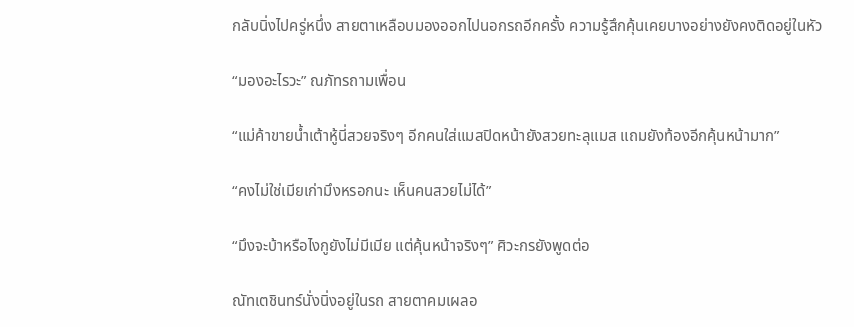กลับนิ่งไปครู่หนึ่ง สายตาเหลือบมองออกไปนอกรถอีกครั้ง ความรู้สึกคุ้นเคยบางอย่างยังคงติดอยู่ในหัว

“มองอะไรวะ” ณภัทรถามเพื่อน

“แม่ค้าขายน้ำเต้าหู้นี่สวยจริงๆ อีกคนใส่แมสปิดหน้ายังสวยทะลุแมส แถมยังท้องอีกคุ้นหน้ามาก”

“คงไม่ใช่เมียเก่ามึงหรอกนะ เห็นคนสวยไม่ได้”

“มึงจะบ้าหรือไงกูยังไม่มีเมีย แต่คุ้นหน้าจริงๆ” ศิวะกรยังพูดต่อ

ณัทเตชินทร์นั่งนิ่งอยู่ในรถ สายตาคมเผลอ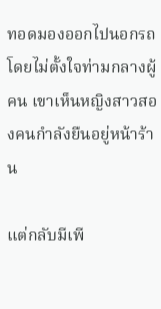ทอดมองออกไปนอกรถโดยไม่ตั้งใจท่ามกลางผู้คน เขาเห็นหญิงสาวสองคนกำลังยืนอยู่หน้าร้าน

แต่กลับมีเพี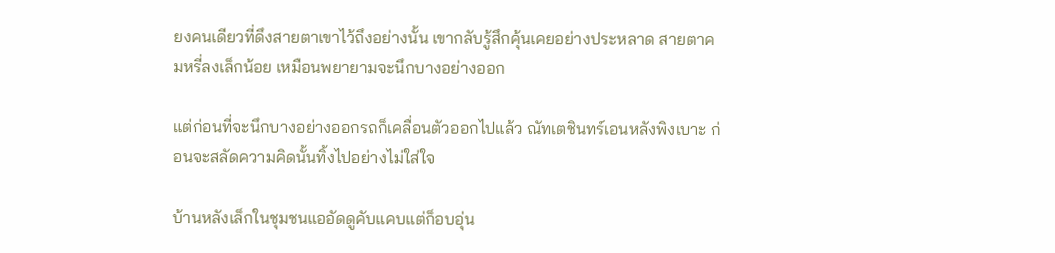ยงคนเดียวที่ดึงสายตาเขาไว้ถึงอย่างนั้น เขากลับรู้สึกคุ้นเคยอย่างประหลาด สายตาคมหรี่ลงเล็กน้อย เหมือนพยายามจะนึกบางอย่างออก

แต่ก่อนที่จะนึกบางอย่างออกรถก็เคลื่อนตัวออกไปแล้ว ณัทเตชินทร์เอนหลังพิงเบาะ ก่อนจะสลัดความคิดนั้นทิ้งไปอย่างไม่ใส่ใจ

บ้านหลังเล็กในชุมชนแออัดดูคับแคบแต่ก็อบอุ่น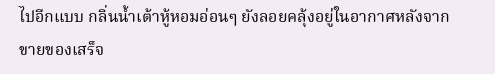ไปอีกแบบ กลิ่นน้ำเต้าหู้หอมอ่อนๆ ยังลอยคลุ้งอยู่ในอากาศหลังจากขายของเสร็จ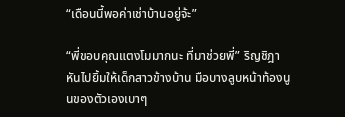“เดือนนี้พอค่าเช่าบ้านอยู่จ้ะ”

“พี่ขอบคุณแตงโมมากนะ ที่มาช่วยพี่” ริญชิฎาหันไปยิ้มให้เด็กสาวข้างบ้าน มือบางลูบหน้าท้องนูนของตัวเองเบาๆ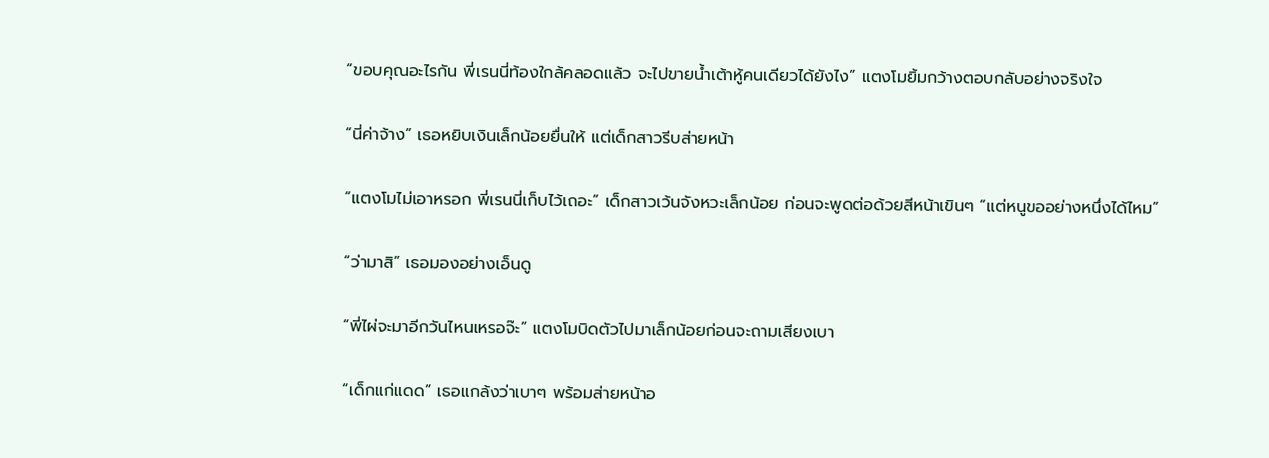“ขอบคุณอะไรกัน พี่เรนนี่ท้องใกล้คลอดแล้ว จะไปขายน้ำเต้าหู้คนเดียวได้ยังไง” แตงโมยิ้มกว้างตอบกลับอย่างจริงใจ

“นี่ค่าจ้าง” เธอหยิบเงินเล็กน้อยยื่นให้ แต่เด็กสาวรีบส่ายหน้า

“แตงโมไม่เอาหรอก พี่เรนนี่เก็บไว้เถอะ” เด็กสาวเว้นจังหวะเล็กน้อย ก่อนจะพูดต่อด้วยสีหน้าเขินๆ “แต่หนูขออย่างหนึ่งได้ไหม”

“ว่ามาสิ” เธอมองอย่างเอ็นดู

“พี่ไผ่จะมาอีกวันไหนเหรอจ๊ะ” แตงโมบิดตัวไปมาเล็กน้อยก่อนจะถามเสียงเบา

“เด็กแก่แดด” เธอแกล้งว่าเบาๆ พร้อมส่ายหน้าอ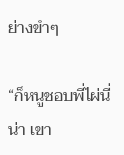ย่างขำๆ

“ก็หนูชอบพี่ไผ่นี่น่า เขา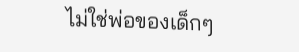ไม่ใช่พ่อของเด็กๆ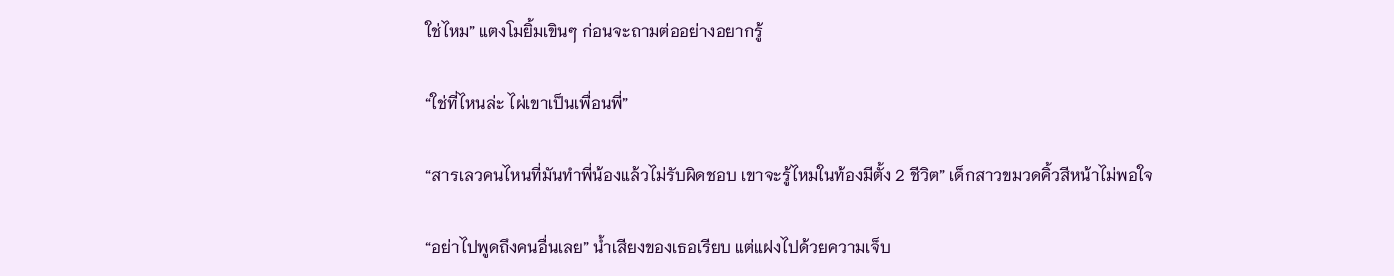ใช่ไหม” แตงโมยิ้มเขินๆ ก่อนจะถามต่ออย่างอยากรู้

“ใช่ที่ไหนล่ะ ไผ่เขาเป็นเพื่อนพี่”

“สารเลวคนไหนที่มันทำพี่น้องแล้วไม่รับผิดชอบ เขาจะรู้ไหมในท้องมีตั้ง 2 ชีวิต” เด็กสาวขมวดคิ้วสีหน้าไม่พอใจ

“อย่าไปพูดถึงคนอื่นเลย” น้ำเสียงของเธอเรียบ แต่แฝงไปด้วยความเจ็บ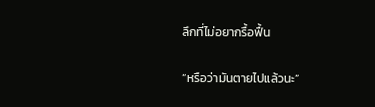ลึกที่ไม่อยากรื้อฟื้น

“หรือว่ามันตายไปแล้วนะ”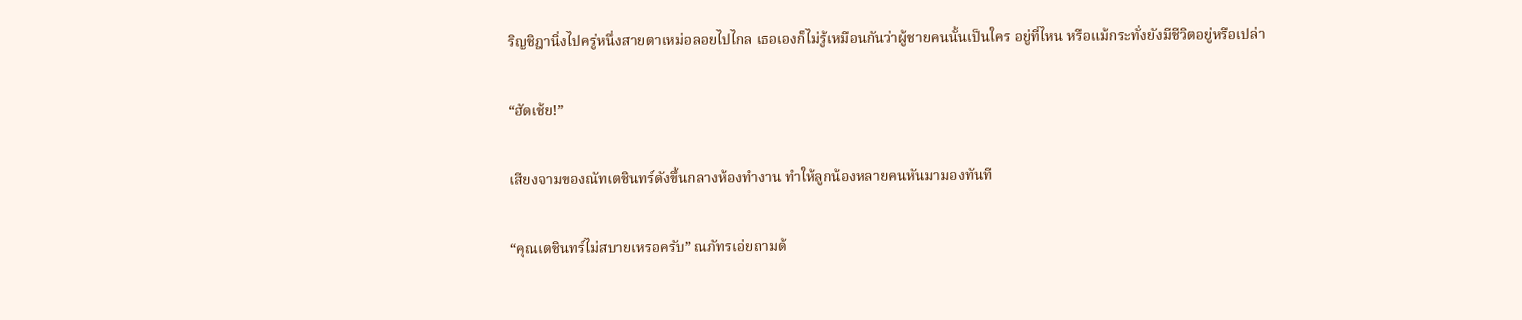ริญชิฎานิ่งไปครู่หนึ่งสายตาเหม่อลอยไปไกล เธอเองก็ไม่รู้เหมือนกันว่าผู้ชายคนนั้นเป็นใคร อยู่ที่ไหน หรือแม้กระทั่งยังมีชีวิตอยู่หรือเปล่า

“ฮัดเช้ย!”

เสียงจามของณัทเตชินทร์ดังขึ้นกลางห้องทำงาน ทำให้ลูกน้องหลายคนหันมามองทันที

“คุณเตชินทร์ไม่สบายเหรอครับ” ณภัทรเอ่ยถามด้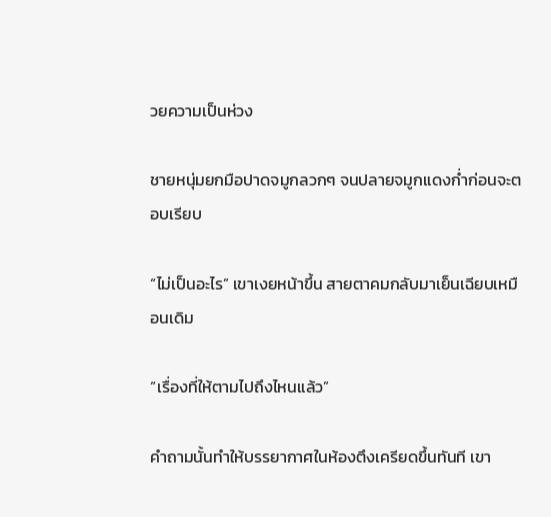วยความเป็นห่วง

ชายหนุ่มยกมือปาดจมูกลวกๆ จนปลายจมูกแดงก่ำก่อนจะตอบเรียบ

“ไม่เป็นอะไร” เขาเงยหน้าขึ้น สายตาคมกลับมาเย็นเฉียบเหมือนเดิม

“เรื่องที่ให้ตามไปถึงไหนแล้ว”

คำถามนั้นทำให้บรรยากาศในห้องตึงเครียดขึ้นทันที เขา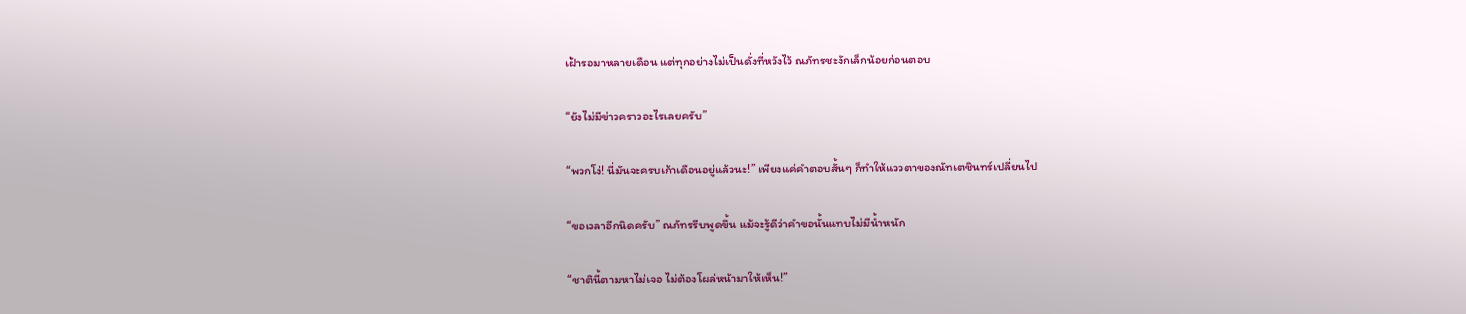เฝ้ารอมาหลายเดือน แต่ทุกอย่างไม่เป็นดั่งที่หวังไว้ ณภัทรชะงักเล็กน้อยก่อนตอบ

“ยังไม่มีข่าวคราวอะไรเลยครับ”

“พวกโง่! นี่มันจะครบเก้าเดือนอยู่แล้วนะ!” เพียงแค่คำตอบสั้นๆ ก็ทำให้แววตาของณัทเตชินทร์เปลี่ยนไป

“ขอเวลาอีกนิดครับ” ณภัทรรีบพูดขึ้น แม้จะรู้ดีว่าคำขอนั้นแทบไม่มีน้ำหนัก

“ชาตินี้ตามหาไม่เจอ ไม่ต้องโผล่หน้ามาให้เห็น!”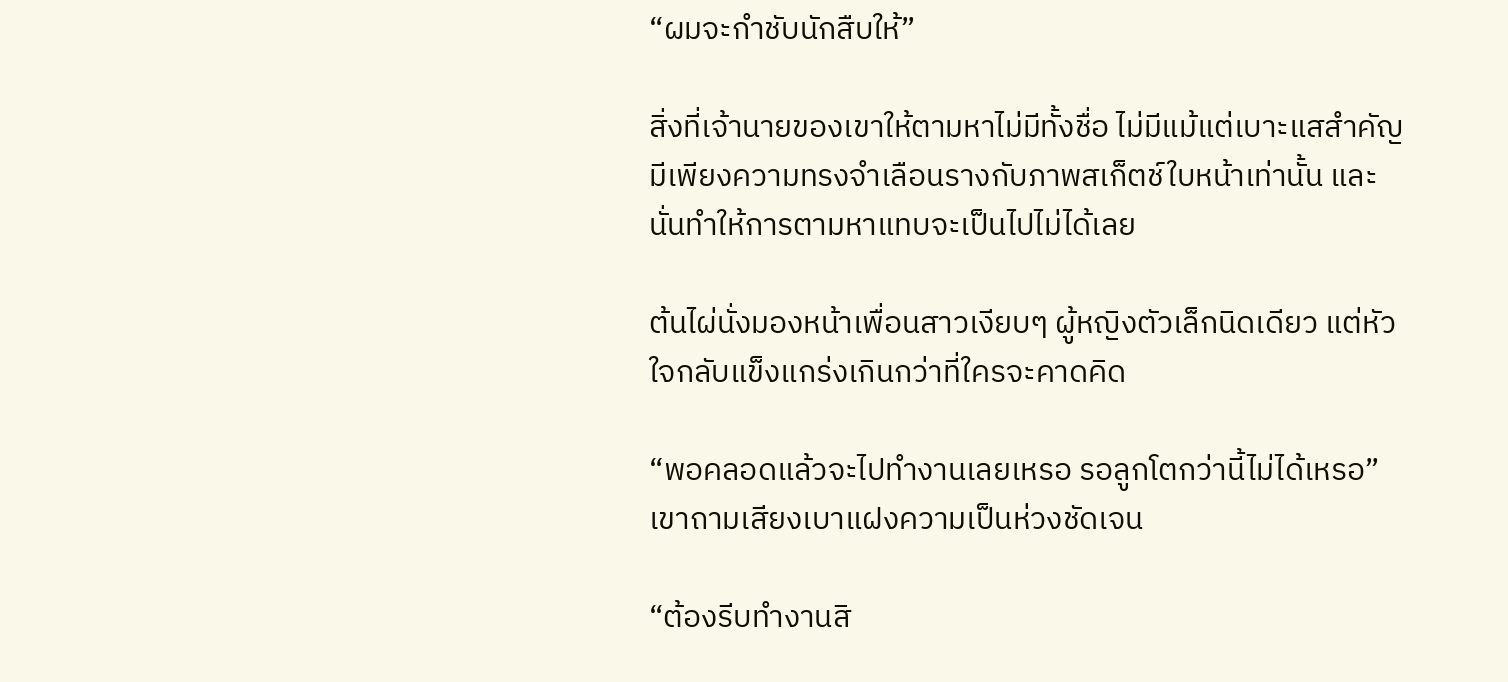“ผมจะกำชับนักสืบให้”

สิ่งที่เจ้านายของเขาให้ตามหาไม่มีทั้งชื่อ ไม่มีแม้แต่เบาะแสสำคัญ มีเพียงความทรงจำเลือนรางกับภาพสเก็ตช์ใบหน้าเท่านั้น และนั่นทำให้การตามหาแทบจะเป็นไปไม่ได้เลย

ต้นไผ่นั่งมองหน้าเพื่อนสาวเงียบๆ ผู้หญิงตัวเล็กนิดเดียว แต่หัวใจกลับแข็งแกร่งเกินกว่าที่ใครจะคาดคิด

“พอคลอดแล้วจะไปทำงานเลยเหรอ รอลูกโตกว่านี้ไม่ได้เหรอ” เขาถามเสียงเบาแฝงความเป็นห่วงชัดเจน

“ต้องรีบทำงานสิ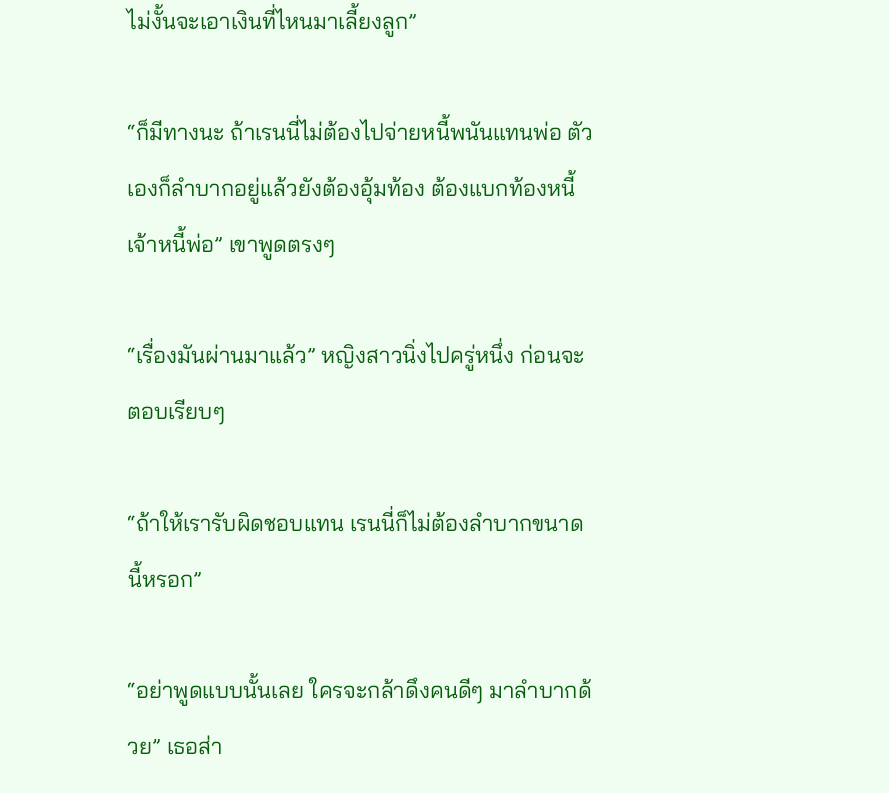ไม่งั้นจะเอาเงินที่ไหนมาเลี้ยงลูก”

“ก็มีทางนะ ถ้าเรนนี่ไม่ต้องไปจ่ายหนี้พนันแทนพ่อ ตัวเองก็ลำบากอยู่แล้วยังต้องอุ้มท้อง ต้องแบกท้องหนี้เจ้าหนี้พ่อ” เขาพูดตรงๆ

“เรื่องมันผ่านมาแล้ว” หญิงสาวนิ่งไปครู่หนึ่ง ก่อนจะตอบเรียบๆ

“ถ้าให้เรารับผิดชอบแทน เรนนี่ก็ไม่ต้องลำบากขนาดนี้หรอก”

“อย่าพูดแบบนั้นเลย ใครจะกล้าดึงคนดีๆ มาลำบากด้วย” เธอส่า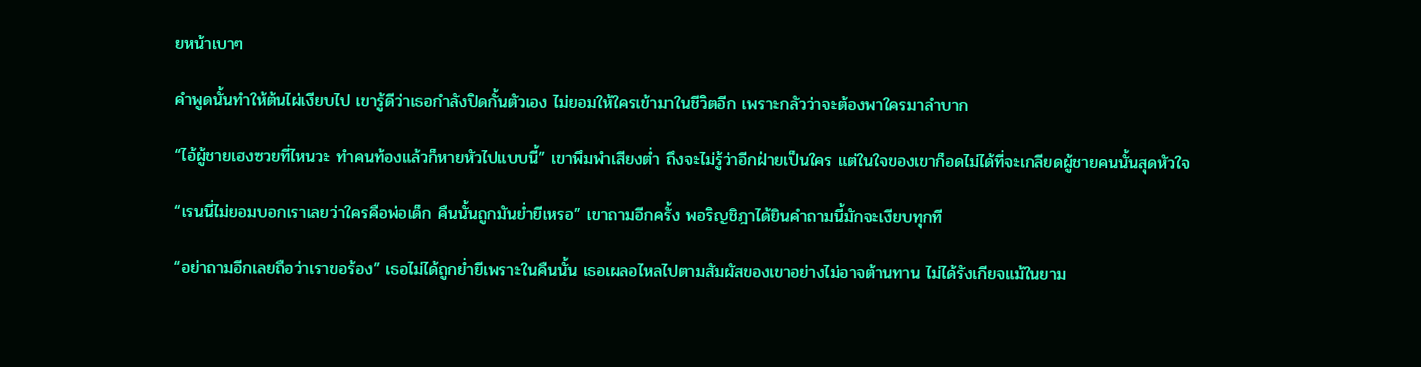ยหน้าเบาๆ

คำพูดนั้นทำให้ต้นไผ่เงียบไป เขารู้ดีว่าเธอกำลังปิดกั้นตัวเอง ไม่ยอมให้ใครเข้ามาในชีวิตอีก เพราะกลัวว่าจะต้องพาใครมาลำบาก

“ไอ้ผู้ชายเฮงซวยที่ไหนวะ ทำคนท้องแล้วก็หายหัวไปแบบนี้” เขาพึมพำเสียงต่ำ ถึงจะไม่รู้ว่าอีกฝ่ายเป็นใคร แต่ในใจของเขาก็อดไม่ได้ที่จะเกลียดผู้ชายคนนั้นสุดหัวใจ

“เรนนี่ไม่ยอมบอกเราเลยว่าใครคือพ่อเด็ก คืนนั้นถูกมันย่ำยีเหรอ” เขาถามอีกครั้ง พอริญชิฎาได้ยินคำถามนี้มักจะเงียบทุกที

“อย่าถามอีกเลยถือว่าเราขอร้อง” เธอไม่ได้ถูกย่ำยีเพราะในคืนนั้น เธอเผลอไหลไปตามสัมผัสของเขาอย่างไม่อาจต้านทาน ไม่ได้รังเกียจแม้ในยาม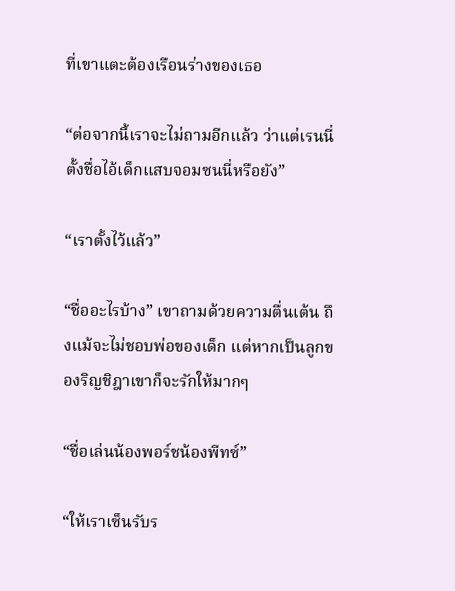ที่เขาแตะต้องเรือนร่างของเธอ

“ต่อจากนี้เราจะไม่ถามอีกแล้ว ว่าแต่เรนนี่ตั้งชื่อไอ้เด็กแสบจอมซนนี่หรือยัง”

“เราตั้งไว้แล้ว”

“ชื่ออะไรบ้าง” เขาถามด้วยความตื่นเต้น ถึงแม้จะไม่ชอบพ่อของเด็ก แต่หากเป็นลูกของริญชิฎาเขาก็จะรักให้มากๆ

“ชื่อเล่นน้องพอร์ชน้องพีทซ์”

“ให้เราเซ็นรับร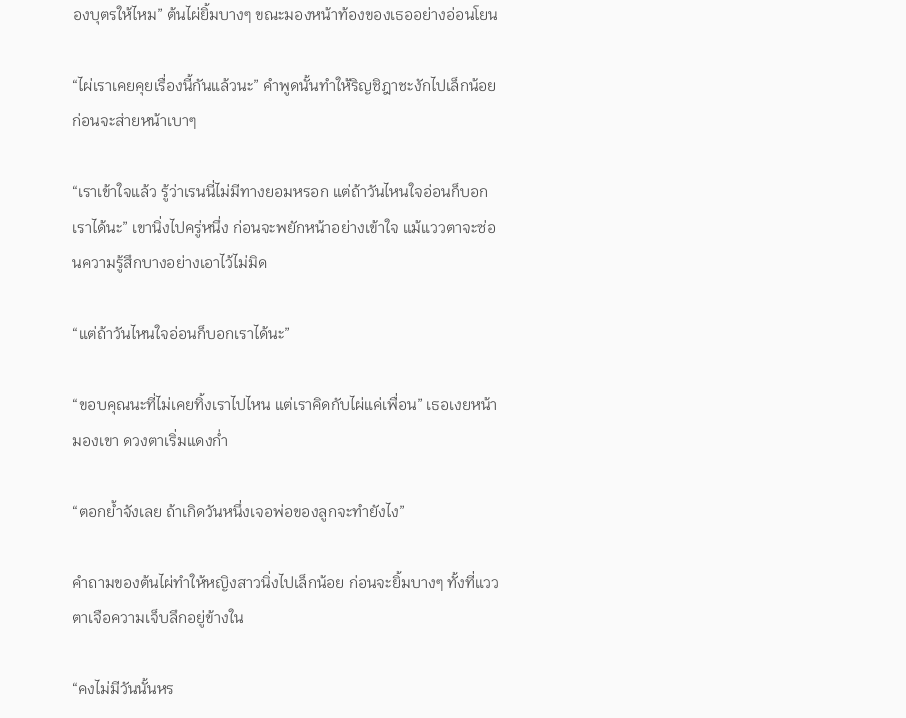องบุตรให้ไหม” ต้นไผ่ยิ้มบางๆ ขณะมองหน้าท้องของเธออย่างอ่อนโยน

“ไผ่เราเคยคุยเรื่องนี้กันแล้วนะ” คำพูดนั้นทำให้ริญชิฎาชะงักไปเล็กน้อย ก่อนจะส่ายหน้าเบาๆ

“เราเข้าใจแล้ว รู้ว่าเรนนี่ไม่มีทางยอมหรอก แต่ถ้าวันไหนใจอ่อนก็บอกเราได้นะ” เขานิ่งไปครู่หนึ่ง ก่อนจะพยักหน้าอย่างเข้าใจ แม้แววตาจะซ่อนความรู้สึกบางอย่างเอาไว้ไม่มิด

“แต่ถ้าวันไหนใจอ่อนก็บอกเราได้นะ”

“ขอบคุณนะที่ไม่เคยทิ้งเราไปไหน แต่เราคิดกับไผ่แค่เพื่อน” เธอเงยหน้ามองเขา ดวงตาเริ่มแดงก่ำ

“ตอกย้ำจังเลย ถ้าเกิดวันหนึ่งเจอพ่อของลูกจะทำยังไง”

คำถามของต้นไผ่ทำให้หญิงสาวนิ่งไปเล็กน้อย ก่อนจะยิ้มบางๆ ทั้งที่แววตาเจือความเจ็บลึกอยู่ข้างใน

“คงไม่มีวันนั้นหร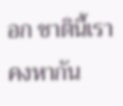อก ชาตินี้เราคงหากัน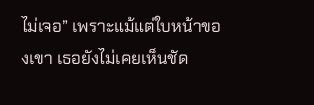ไม่เจอ” เพราะแม้แต่ใบหน้าของเขา เธอยังไม่เคยเห็นชัด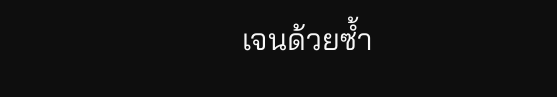เจนด้วยซ้ำ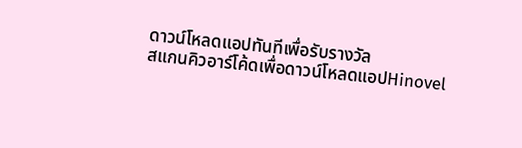ดาวน์โหลดแอปทันทีเพื่อรับรางวัล
สแกนคิวอาร์โค้ดเพื่อดาวน์โหลดแอปHinovel